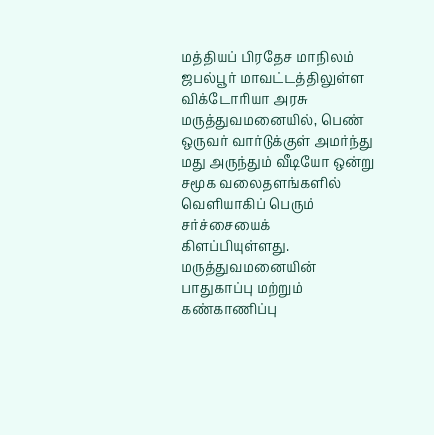மத்தியப் பிரதேச மாநிலம் ஜபல்பூர் மாவட்டத்திலுள்ள விக்டோரியா அரசு மருத்துவமனையில், பெண் ஒருவர் வார்டுக்குள் அமர்ந்து மது அருந்தும் வீடியோ ஒன்று சமூக வலைதளங்களில் வெளியாகிப் பெரும் சர்ச்சையைக் கிளப்பியுள்ளது. மருத்துவமனையின் பாதுகாப்பு மற்றும் கண்காணிப்பு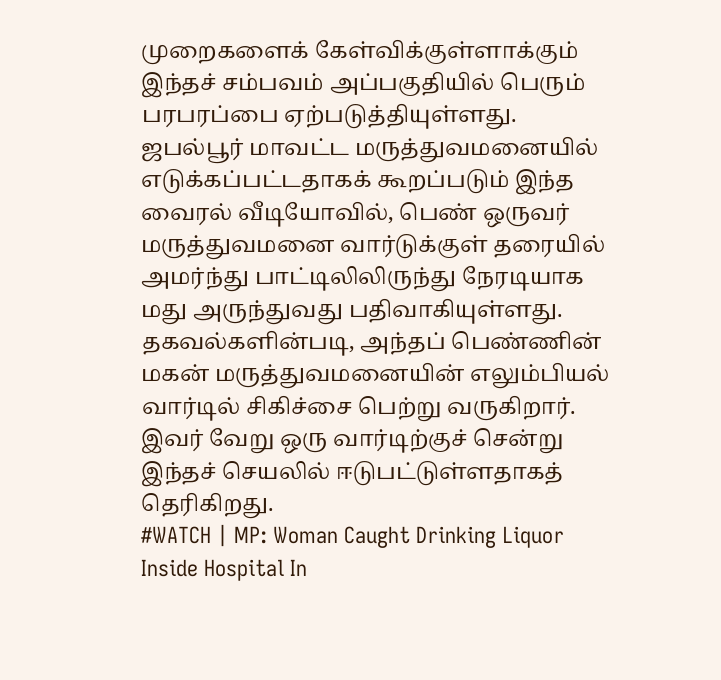முறைகளைக் கேள்விக்குள்ளாக்கும் இந்தச் சம்பவம் அப்பகுதியில் பெரும் பரபரப்பை ஏற்படுத்தியுள்ளது.
ஜபல்பூர் மாவட்ட மருத்துவமனையில் எடுக்கப்பட்டதாகக் கூறப்படும் இந்த வைரல் வீடியோவில், பெண் ஒருவர் மருத்துவமனை வார்டுக்குள் தரையில் அமர்ந்து பாட்டிலிலிருந்து நேரடியாக மது அருந்துவது பதிவாகியுள்ளது. தகவல்களின்படி, அந்தப் பெண்ணின் மகன் மருத்துவமனையின் எலும்பியல் வார்டில் சிகிச்சை பெற்று வருகிறார். இவர் வேறு ஒரு வார்டிற்குச் சென்று இந்தச் செயலில் ஈடுபட்டுள்ளதாகத் தெரிகிறது.
#WATCH | MP: Woman Caught Drinking Liquor Inside Hospital In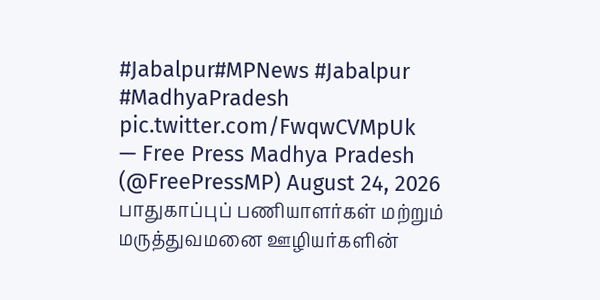#Jabalpur#MPNews #Jabalpur #MadhyaPradesh pic.twitter.com/FwqwCVMpUk
— Free Press Madhya Pradesh (@FreePressMP) August 24, 2026
பாதுகாப்புப் பணியாளர்கள் மற்றும் மருத்துவமனை ஊழியர்களின்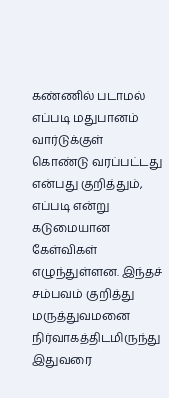கண்ணில் படாமல் எப்படி மதுபானம் வார்டுக்குள் கொண்டு வரப்பட்டது என்பது குறித்தும், எப்படி என்று கடுமையான கேள்விகள் எழுந்துள்ளன. இந்தச் சம்பவம் குறித்து மருத்துவமனை நிர்வாகத்திடமிருந்து இதுவரை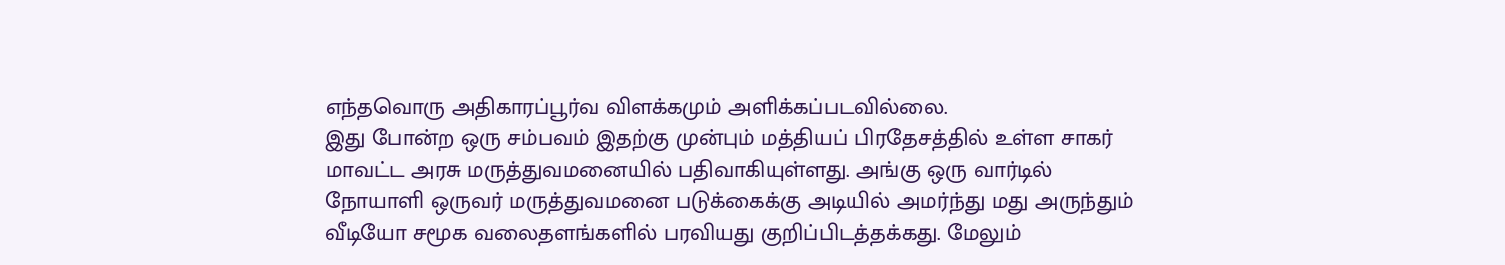எந்தவொரு அதிகாரப்பூர்வ விளக்கமும் அளிக்கப்படவில்லை.
இது போன்ற ஒரு சம்பவம் இதற்கு முன்பும் மத்தியப் பிரதேசத்தில் உள்ள சாகர் மாவட்ட அரசு மருத்துவமனையில் பதிவாகியுள்ளது. அங்கு ஒரு வார்டில் நோயாளி ஒருவர் மருத்துவமனை படுக்கைக்கு அடியில் அமர்ந்து மது அருந்தும் வீடியோ சமூக வலைதளங்களில் பரவியது குறிப்பிடத்தக்கது. மேலும்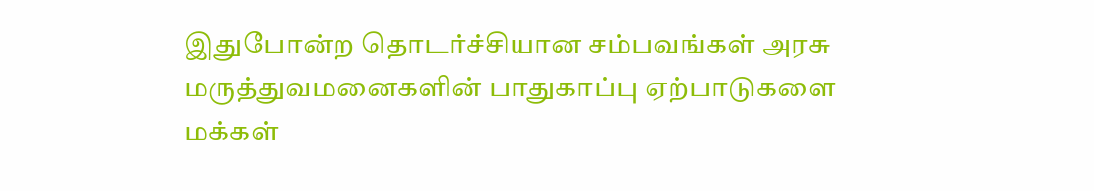இதுபோன்ற தொடர்ச்சியான சம்பவங்கள் அரசு மருத்துவமனைகளின் பாதுகாப்பு ஏற்பாடுகளை மக்கள்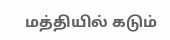மத்தியில் கடும்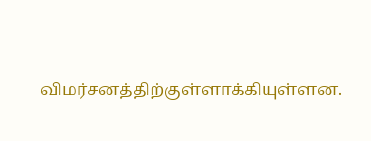விமர்சனத்திற்குள்ளாக்கியுள்ளன.